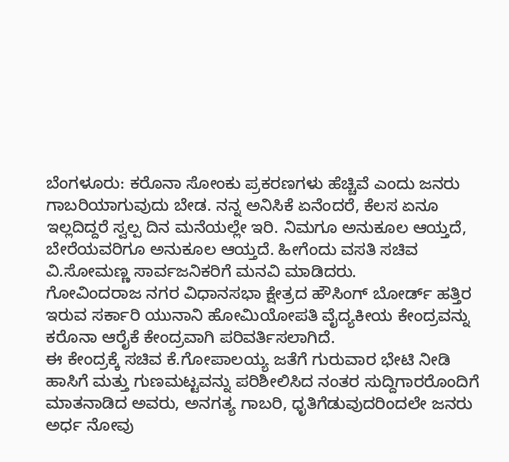ಬೆಂಗಳೂರು: ಕರೊನಾ ಸೋಂಕು ಪ್ರಕರಣಗಳು ಹೆಚ್ಚಿವೆ ಎಂದು ಜನರು ಗಾಬರಿಯಾಗುವುದು ಬೇಡ. ನನ್ನ ಅನಿಸಿಕೆ ಏನೆಂದರೆ, ಕೆಲಸ ಏನೂ ಇಲ್ಲದಿದ್ದರೆ ಸ್ವಲ್ಪ ದಿನ ಮನೆಯಲ್ಲೇ ಇರಿ. ನಿಮಗೂ ಅನುಕೂಲ ಆಯ್ತದೆ, ಬೇರೆಯವರಿಗೂ ಅನುಕೂಲ ಆಯ್ತದೆ. ಹೀಗೆಂದು ವಸತಿ ಸಚಿವ ವಿ.ಸೋಮಣ್ಣ ಸಾರ್ವಜನಿಕರಿಗೆ ಮನವಿ ಮಾಡಿದರು.
ಗೋವಿಂದರಾಜ ನಗರ ವಿಧಾನಸಭಾ ಕ್ಷೇತ್ರದ ಹೌಸಿಂಗ್ ಬೋರ್ಡ್ ಹತ್ತಿರ ಇರುವ ಸರ್ಕಾರಿ ಯುನಾನಿ ಹೋಮಿಯೋಪತಿ ವೈದ್ಯಕೀಯ ಕೇಂದ್ರವನ್ನು ಕರೊನಾ ಆರೈಕೆ ಕೇಂದ್ರವಾಗಿ ಪರಿವರ್ತಿಸಲಾಗಿದೆ.
ಈ ಕೇಂದ್ರಕ್ಕೆ ಸಚಿವ ಕೆ.ಗೋಪಾಲಯ್ಯ ಜತೆಗೆ ಗುರುವಾರ ಭೇಟಿ ನೀಡಿ ಹಾಸಿಗೆ ಮತ್ತು ಗುಣಮಟ್ಟವನ್ನು ಪರಿಶೀಲಿಸಿದ ನಂತರ ಸುದ್ದಿಗಾರರೊಂದಿಗೆ ಮಾತನಾಡಿದ ಅವರು, ಅನಗತ್ಯ ಗಾಬರಿ, ಧೃತಿಗೆಡುವುದರಿಂದಲೇ‌ ಜನರು ಅರ್ಧ ನೋವು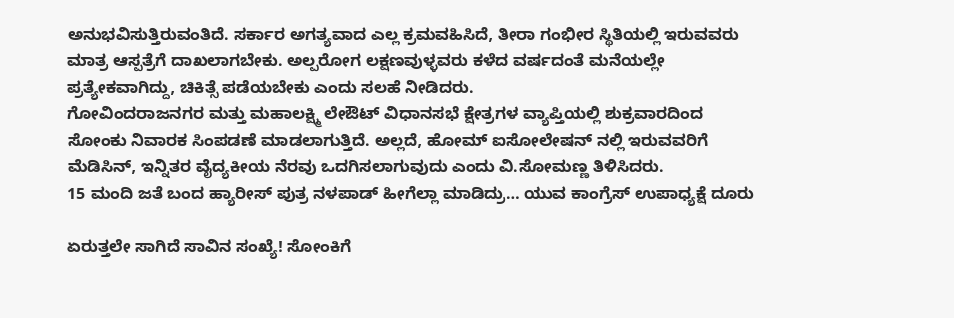ಅನುಭವಿಸುತ್ತಿರುವಂತಿದೆ. ಸರ್ಕಾರ ಅಗತ್ಯವಾದ ಎಲ್ಲ ಕ್ರಮವಹಿಸಿದೆ, ತೀರಾ ಗಂಭೀರ ಸ್ಥಿತಿಯಲ್ಲಿ ಇರುವವರು ಮಾತ್ರ ಆಸ್ಪತ್ರೆಗೆ ದಾಖಲಾಗಬೇಕು. ಅಲ್ಪರೋಗ ಲಕ್ಷಣವುಳ್ಳವರು ಕಳೆದ ವರ್ಷದಂತೆ ಮನೆಯಲ್ಲೇ ಪ್ರತ್ಯೇಕವಾಗಿದ್ದು, ಚಿಕಿತ್ಸೆ ಪಡೆಯಬೇಕು ಎಂದು ಸಲಹೆ ನೀಡಿದರು.
ಗೋವಿಂದರಾಜನಗರ ಮತ್ತು ಮಹಾಲಕ್ಷ್ಮಿ ಲೇಔಟ್ ವಿಧಾನಸಭೆ ಕ್ಷೇತ್ರಗಳ ವ್ಯಾಪ್ತಿಯಲ್ಲಿ ಶುಕ್ರವಾರದಿಂದ ಸೋಂಕು ನಿವಾರಕ ಸಿಂಪಡಣೆ ಮಾಡಲಾಗುತ್ತಿದೆ. ಅಲ್ಲದೆ, ಹೋಮ್ ಐಸೋಲೇಷನ್ ನಲ್ಲಿ ಇರುವವರಿಗೆ ಮೆಡಿಸಿನ್, ಇನ್ನಿತರ ವೈದ್ಯಕೀಯ ನೆರವು ಒದಗಿಸಲಾಗುವುದು ಎಂದು ವಿ.ಸೋಮಣ್ಣ ತಿಳಿಸಿದರು.
15 ಮಂದಿ ಜತೆ ಬಂದ ಹ್ಯಾರೀಸ್‌ ಪುತ್ರ ನಳಪಾಡ್‌ ಹೀಗೆಲ್ಲಾ ಮಾಡಿದ್ರು… ಯುವ ಕಾಂಗ್ರೆಸ್‌ ಉಪಾಧ್ಯಕ್ಷೆ ದೂರು

ಏರುತ್ತಲೇ ಸಾಗಿದೆ ಸಾವಿನ ಸಂಖ್ಯೆ! ಸೋಂಕಿಗೆ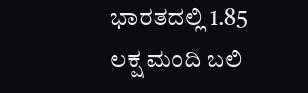ಭಾರತದಲ್ಲಿ 1.85 ಲಕ್ಷ ಮಂದಿ ಬಲಿ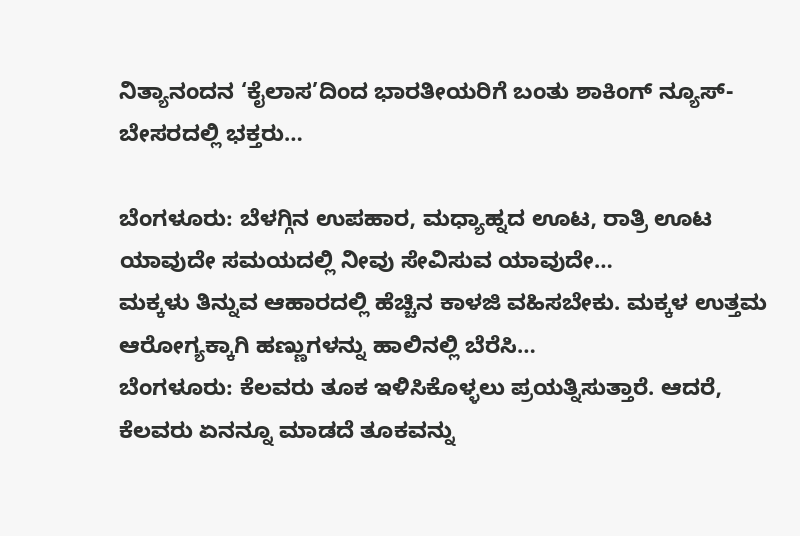ನಿತ್ಯಾನಂದನ ‘ಕೈಲಾಸ’ದಿಂದ ಭಾರತೀಯರಿಗೆ ಬಂತು ಶಾಕಿಂಗ್‌ ನ್ಯೂಸ್‌- ಬೇಸರದಲ್ಲಿ ಭಕ್ತರು…

ಬೆಂಗಳೂರು: ಬೆಳಗ್ಗಿನ ಉಪಹಾರ, ಮಧ್ಯಾಹ್ನದ ಊಟ, ರಾತ್ರಿ ಊಟ ಯಾವುದೇ ಸಮಯದಲ್ಲಿ ನೀವು ಸೇವಿಸುವ ಯಾವುದೇ…
ಮಕ್ಕಳು ತಿನ್ನುವ ಆಹಾರದಲ್ಲಿ ಹೆಚ್ಚಿನ ಕಾಳಜಿ ವಹಿಸಬೇಕು. ಮಕ್ಕಳ ಉತ್ತಮ ಆರೋಗ್ಯಕ್ಕಾಗಿ ಹಣ್ಣುಗಳನ್ನು ಹಾಲಿನಲ್ಲಿ ಬೆರೆಸಿ…
ಬೆಂಗಳೂರು: ಕೆಲವರು ತೂಕ ಇಳಿಸಿಕೊಳ್ಳಲು ಪ್ರಯತ್ನಿಸುತ್ತಾರೆ. ಆದರೆ, ಕೆಲವರು ಏನನ್ನೂ ಮಾಡದೆ ತೂಕವನ್ನು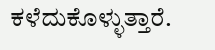ಕಳೆದುಕೊಳ್ಳುತ್ತಾರೆ.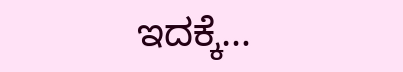ಇದಕ್ಕೆ…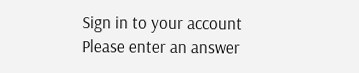Sign in to your account
Please enter an answer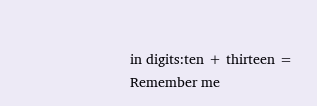in digits:ten + thirteen =
Remember me